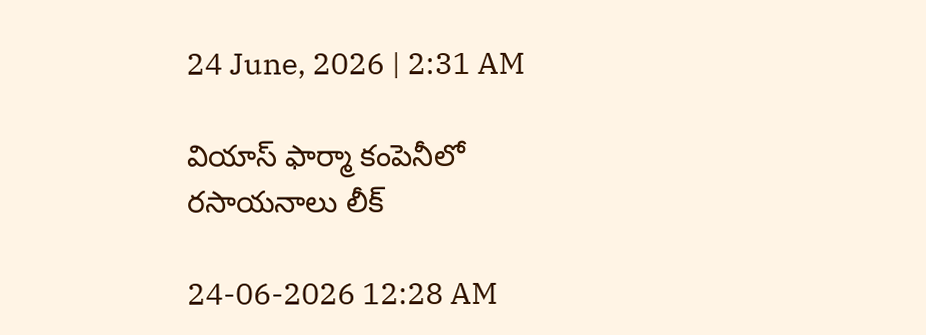24 June, 2026 | 2:31 AM

వియాస్ ఫార్మా కంపెనీలో రసాయనాలు లీక్

24-06-2026 12:28 AM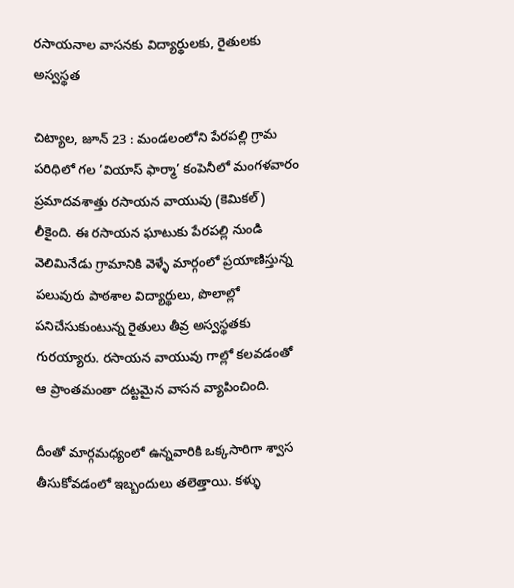రసాయనాల వాసనకు విద్యార్థులకు, రైతులకు అస్వస్థత

చిట్యాల, జూన్ 23 : మండలంలోని పేరపల్లి గ్రామ పరిధిలో గల ’వియాస్ ఫార్మా’ కంపెనీలో మంగళవారం ప్రమాదవశాత్తు రసాయన వాయువు (కెమికల్) లీకైంది. ఈ రసాయన ఘాటుకు పేరపల్లి నుండి వెలిమినేడు గ్రామానికి వెళ్ళే మార్గంలో ప్రయాణిస్తున్న పలువురు పాఠశాల విద్యార్థులు, పొలాల్లో పనిచేసుకుంటున్న రైతులు తీవ్ర అస్వస్థతకు గురయ్యారు. రసాయన వాయువు గాల్లో కలవడంతో ఆ ప్రాంతమంతా దట్టమైన వాసన వ్యాపించింది.

దీంతో మార్గమధ్యంలో ఉన్నవారికి ఒక్కసారిగా శ్వాస తీసుకోవడంలో ఇబ్బందులు తలెత్తాయి. కళ్ళు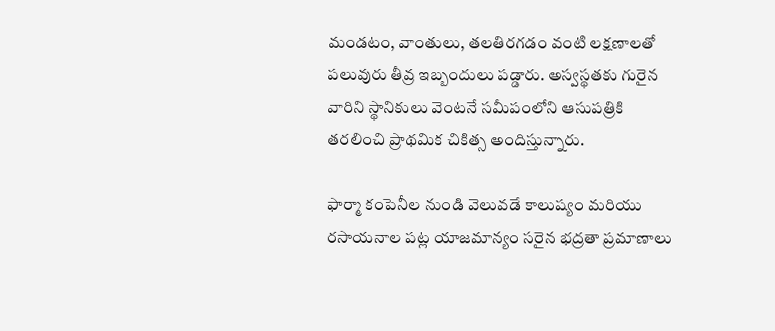మండటం, వాంతులు, తలతిరగడం వంటి లక్షణాలతో పలువురు తీవ్ర ఇబ్బందులు పడ్డారు. అస్వస్థతకు గురైన వారిని స్థానికులు వెంటనే సమీపంలోని ఆసుపత్రికి తరలించి ప్రాథమిక చికిత్స అందిస్తున్నారు.

ఫార్మా కంపెనీల నుండి వెలువడే కాలుష్యం మరియు రసాయనాల పట్ల యాజమాన్యం సరైన భద్రతా ప్రమాణాలు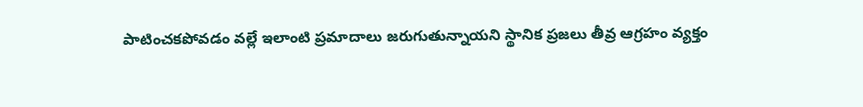పాటించకపోవడం వల్లే ఇలాంటి ప్రమాదాలు జరుగుతున్నాయని స్థానిక ప్రజలు తీవ్ర ఆగ్రహం వ్యక్తం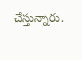చేస్తున్నారు.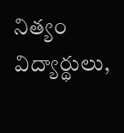నిత్యం విద్యార్థులు,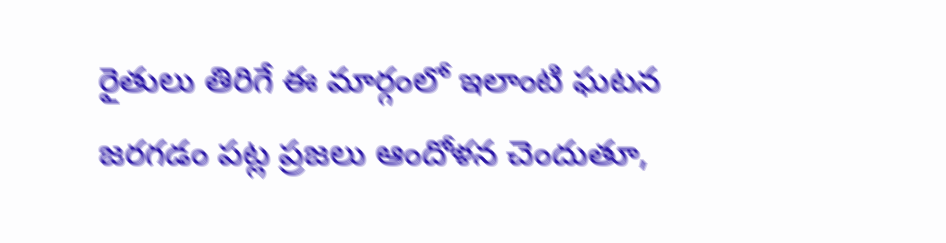రైతులు తిరిగే ఈ మార్గంలో ఇలాంటి ఘటన జరగడం పట్ల ప్రజలు ఆందోళన చెందుతూ,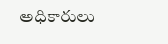అధికారులు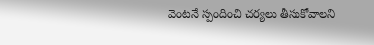వెంటనే స్పందించి చర్యలు తీసుకోవాలని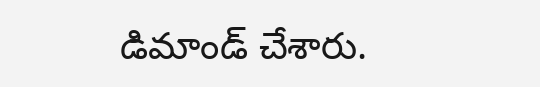డిమాండ్ చేశారు.